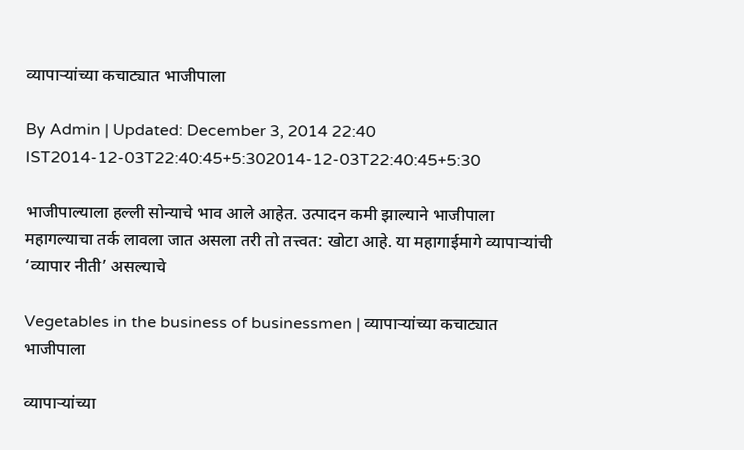व्यापाऱ्यांच्या कचाट्यात भाजीपाला

By Admin | Updated: December 3, 2014 22:40 IST2014-12-03T22:40:45+5:302014-12-03T22:40:45+5:30

भाजीपाल्याला हल्ली सोन्याचे भाव आले आहेत. उत्पादन कमी झाल्याने भाजीपाला महागल्याचा तर्क लावला जात असला तरी तो तत्त्वत: खोटा आहे. या महागाईमागे व्यापाऱ्यांची ‘व्यापार नीती’ असल्याचे

Vegetables in the business of businessmen | व्यापाऱ्यांच्या कचाट्यात भाजीपाला

व्यापाऱ्यांच्या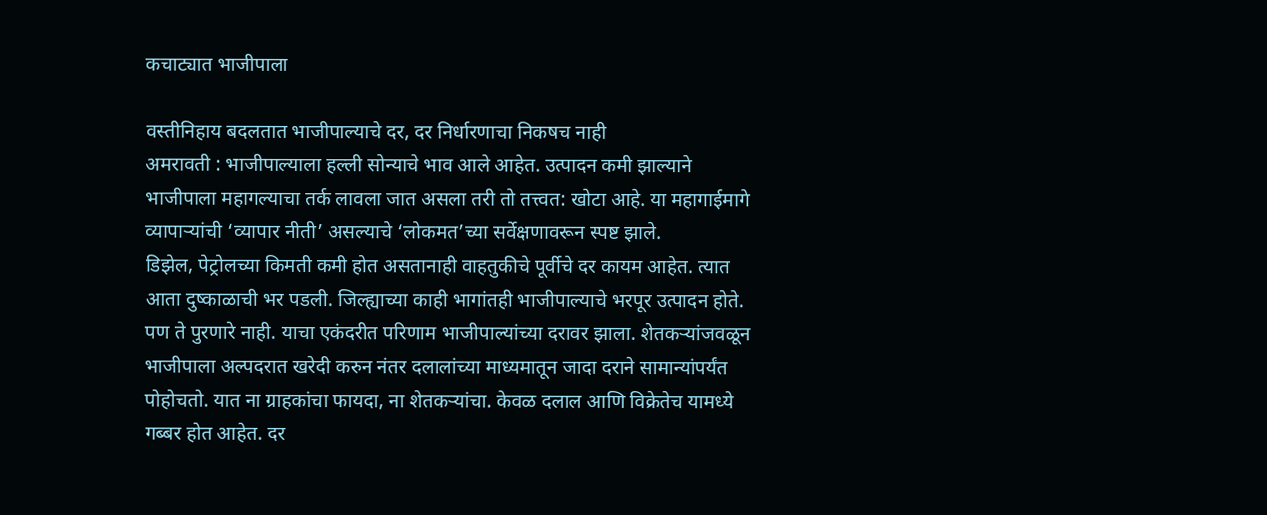कचाट्यात भाजीपाला

वस्तीनिहाय बदलतात भाजीपाल्याचे दर, दर निर्धारणाचा निकषच नाही
अमरावती : भाजीपाल्याला हल्ली सोन्याचे भाव आले आहेत. उत्पादन कमी झाल्याने भाजीपाला महागल्याचा तर्क लावला जात असला तरी तो तत्त्वत: खोटा आहे. या महागाईमागे व्यापाऱ्यांची ‘व्यापार नीती’ असल्याचे ‘लोकमत’च्या सर्वेक्षणावरून स्पष्ट झाले.
डिझेल, पेट्रोलच्या किमती कमी होत असतानाही वाहतुकीचे पूर्वीचे दर कायम आहेत. त्यात आता दुष्काळाची भर पडली. जिल्ह्याच्या काही भागांतही भाजीपाल्याचे भरपूर उत्पादन होते. पण ते पुरणारे नाही. याचा एकंदरीत परिणाम भाजीपाल्यांच्या दरावर झाला. शेतकऱ्यांजवळून भाजीपाला अल्पदरात खरेदी करुन नंतर दलालांच्या माध्यमातून जादा दराने सामान्यांपर्यंत पोहोचतो. यात ना ग्राहकांचा फायदा, ना शेतकऱ्यांचा. केवळ दलाल आणि विक्रेतेच यामध्ये गब्बर होत आहेत. दर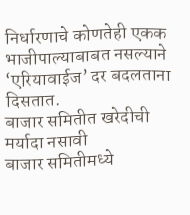निर्धारणाचे कोणतेही एकक भाजीपाल्याबाबत नसल्याने ‘एरियावाईज’ दर बदलताना दिसतात.
बाजार समितीत खरेदीची मर्यादा नसावी
बाजार समितीमध्ये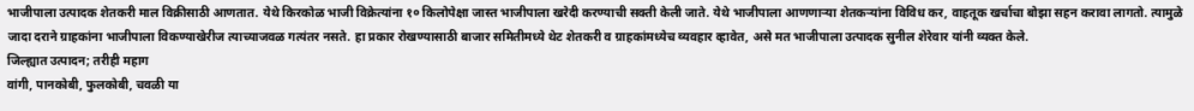भाजीपाला उत्पादक शेतकरी माल विक्रीसाठी आणतात. येथे किरकोळ भाजी विक्रेत्यांना १० किलोपेक्षा जास्त भाजीपाला खरेदी करण्याची सक्ती केली जाते. येथे भाजीपाला आणणाऱ्या शेतकऱ्यांना विविध कर, वाहतूक खर्चाचा बोझा सहन करावा लागतो. त्यामुळे जादा दराने ग्राहकांना भाजीपाला विकण्याखेरीज त्याच्याजवळ गत्यंतर नसते. हा प्रकार रोखण्यासाठी बाजार समितीमध्ये थेट शेतकरी व ग्राहकांमध्येच व्यवहार व्हावेत, असे मत भाजीपाला उत्पादक सुनील शेरेवार यांनी व्यक्त केले.
जिल्ह्यात उत्पादन; तरीही महाग
वांगी, पानकोबी, फुलकोबी, चवळी या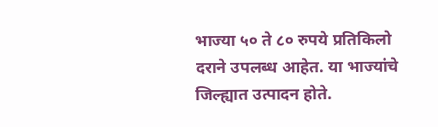भाज्या ५० ते ८० रुपये प्रतिकिलो दराने उपलब्ध आहेत. या भाज्यांचे जिल्ह्यात उत्पादन होते.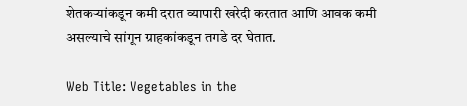शेतकऱ्यांकडून कमी दरात व्यापारी खरेदी करतात आणि आवक कमी असल्याचे सांगून ग्राहकांकडून तगडे दर घेतात.

Web Title: Vegetables in the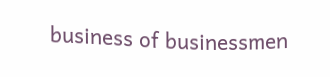business of businessmen